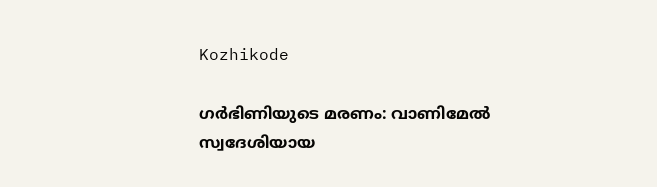Kozhikode

ഗർഭിണിയുടെ മരണം: വാണിമേൽ സ്വദേശിയായ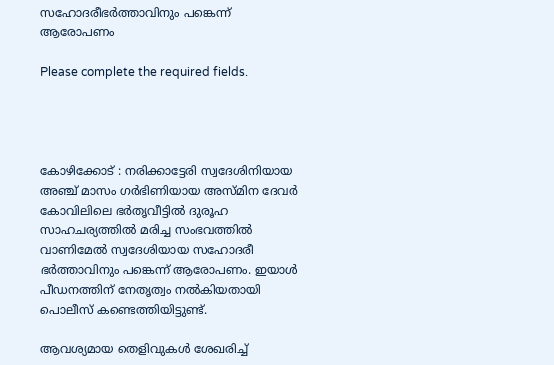സഹോദരീഭർത്താവിനും പങ്കെന്ന് ആരോപണം

Please complete the required fields.




കോഴിക്കോട് : നരിക്കാട്ടേരി സ്വദേശിനിയായ അഞ്ച് മാസം ഗർഭിണിയായ അസ്മിന ദേവർ കോവിലിലെ ഭർതൃവീട്ടിൽ ദുരൂഹ സാഹചര്യത്തിൽ മരിച്ച സംഭവത്തിൽ വാണിമേൽ സ്വദേശിയായ സഹോദരീ ഭർത്താവിനും പങ്കെന്ന് ആരോപണം. ഇയാൾ പീഡനത്തിന് നേതൃത്വം നൽകിയതായി പൊലീസ് കണ്ടെത്തിയിട്ടുണ്ട്.

ആവശ്യമായ തെളിവുകൾ ശേഖരിച്ച്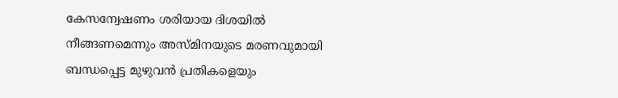കേസന്വേഷണം ശരിയായ ദിശയിൽ നീങ്ങണമെന്നും അസ്മിനയുടെ മരണവുമായി ബന്ധപ്പെട്ട മുഴുവൻ പ്രതികളെയും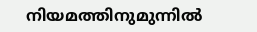നിയമത്തിനുമുന്നിൽ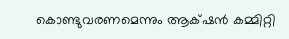കൊണ്ടുവരണമെന്നും ആക്‌ഷൻ കമ്മിറ്റി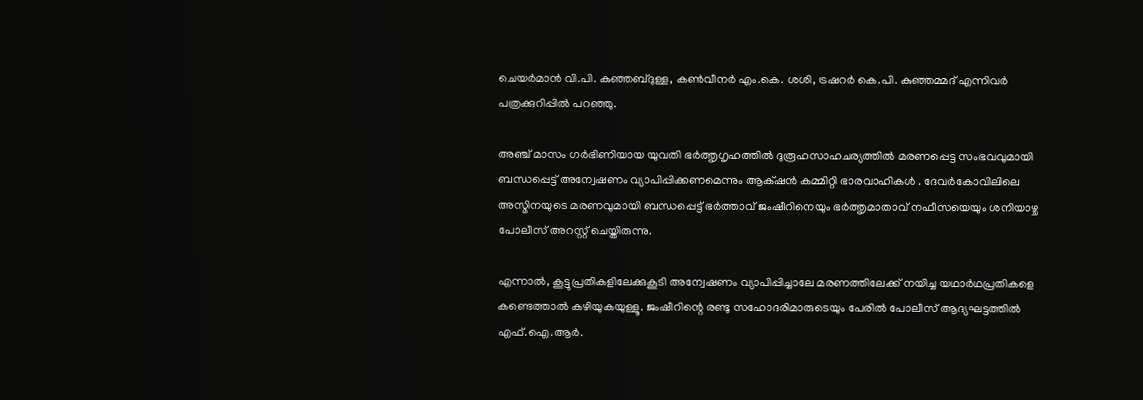ചെയർമാൻ വി.പി. കുഞ്ഞബ്ദുള്ള, കൺവീനർ എം.കെ. ശശി, ട്രഷറർ കെ.പി. കുഞ്ഞമ്മദ് എന്നിവർ പത്രക്കുറിപ്പിൽ പറഞ്ഞു.

അഞ്ച് മാസം ഗർഭിണിയായ യുവതി ഭർത്തൃഗൃഹത്തിൽ ദുരൂഹസാഹചര്യത്തിൽ മരണപ്പെട്ട സംഭവവുമായി ബന്ധപ്പെട്ട് അന്വേഷണം വ്യാപിപ്പിക്കണമെന്നും ആക്‌ഷൻ കമ്മിറ്റി ഭാരവാഹികൾ . ദേവർകോവിലിലെ അസ്മിനയുടെ മരണവുമായി ബന്ധപ്പെട്ട് ഭർത്താവ് ജംഷീറിനെയും ഭർത്തൃമാതാവ് നഫീസയെയും ശനിയാഴ്ച പോലീസ് അറസ്റ്റ് ചെയ്തിരുന്നു.

എന്നാൽ, കൂട്ടുപ്രതികളിലേക്കുകൂടി അന്വേഷണം വ്യാപിപ്പിച്ചാലേ മരണത്തിലേക്ക് നയിച്ച യഥാർഥപ്രതികളെ കണ്ടെത്താൽ കഴിയുകയുള്ളൂ. ജംഷീറിന്റെ രണ്ടു സഹോദരിമാരുടെയും പേരിൽ പോലീസ് ആദ്യഘട്ടത്തിൽ എഫ്.ഐ.ആർ.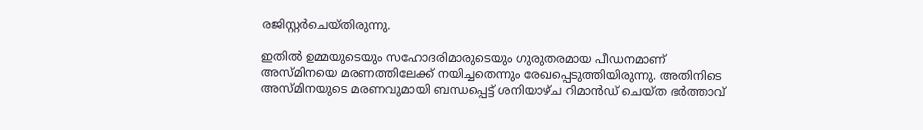രജിസ്റ്റർചെയ്തിരുന്നു.

ഇതിൽ ഉമ്മയുടെയും സഹോദരിമാരുടെയും ഗുരുതരമായ പീഡനമാണ് അസ്മിനയെ മരണത്തിലേക്ക്‌ നയിച്ചതെന്നും രേഖപ്പെടുത്തിയിരുന്നു. അതിനിടെ അസ്മിനയുടെ മരണവുമായി ബന്ധപ്പെട്ട് ശനിയാഴ്ച റിമാൻഡ്‌ ചെയ്ത ഭർത്താവ്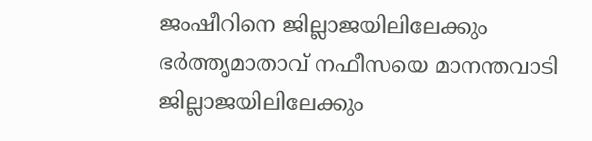ജംഷീറിനെ ജില്ലാജയിലിലേക്കും ഭർത്തൃമാതാവ് നഫീസയെ മാനന്തവാടി ജില്ലാജയിലിലേക്കും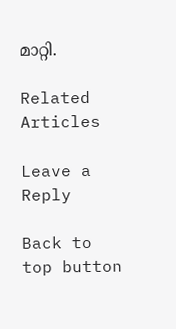മാറ്റി.

Related Articles

Leave a Reply

Back to top button